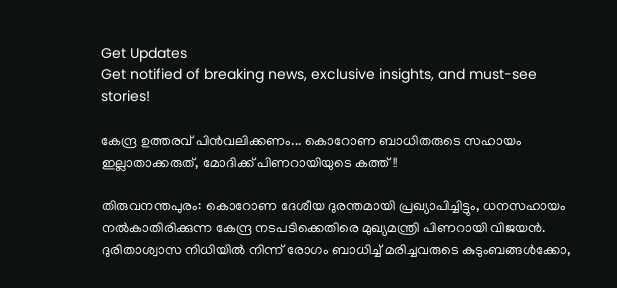Get Updates
Get notified of breaking news, exclusive insights, and must-see stories!

കേന്ദ്ര ഉത്തരവ് പിന്‍വലിക്കണം... കൊറോണ ബാധിതരുടെ സഹായം ഇല്ലാതാക്കരുത്, മോദിക്ക് പിണറായിയുടെ കത്ത്!!

തിരുവനന്തപുരം: കൊറോണ ദേശീയ ദുരന്തമായി പ്രഖ്യാപിച്ചിട്ടും, ധനസഹായം നല്‍കാതിരിക്കുന്ന കേന്ദ്ര നടപടിക്കെതിരെ മുഖ്യമന്ത്രി പിണറായി വിജയന്‍. ദുരിതാശ്വാസ നിധിയില്‍ നിന്ന് രോഗം ബാധിച്ച് മരിച്ചവരുടെ കുടുംബങ്ങള്‍ക്കോ,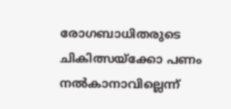രോഗബാധിതരുടെ ചികിത്സയ്‌ക്കോ പണം നല്‍കാനാവില്ലെന്ന്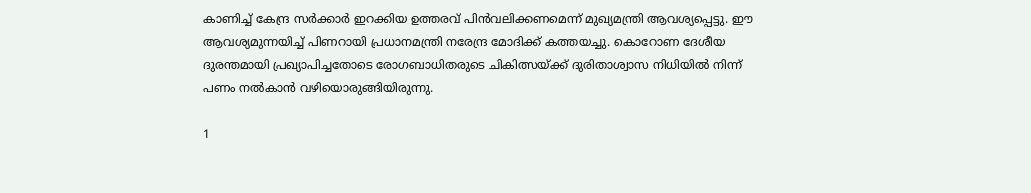കാണിച്ച് കേന്ദ്ര സര്‍ക്കാര്‍ ഇറക്കിയ ഉത്തരവ് പിന്‍വലിക്കണമെന്ന് മുഖ്യമന്ത്രി ആവശ്യപ്പെട്ടു. ഈ ആവശ്യമുന്നയിച്ച് പിണറായി പ്രധാനമന്ത്രി നരേന്ദ്ര മോദിക്ക് കത്തയച്ചു. കൊറോണ ദേശീയ ദുരന്തമായി പ്രഖ്യാപിച്ചതോടെ രോഗബാധിതരുടെ ചികിത്സയ്ക്ക് ദുരിതാശ്വാസ നിധിയില്‍ നിന്ന് പണം നല്‍കാന്‍ വഴിയൊരുങ്ങിയിരുന്നു.

1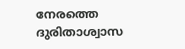നേരത്തെ ദുരിതാശ്വാസ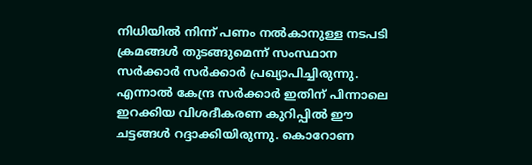നിധിയില്‍ നിന്ന് പണം നല്‍കാനുള്ള നടപടി ക്രമങ്ങള്‍ തുടങ്ങുമെന്ന് സംസ്ഥാന സര്‍ക്കാര്‍ സര്‍ക്കാര്‍ പ്രഖ്യാപിച്ചിരുന്നു. എന്നാല്‍ കേന്ദ്ര സര്‍ക്കാര്‍ ഇതിന് പിന്നാലെ ഇറക്കിയ വിശദീകരണ കുറിപ്പില്‍ ഈ ചട്ടങ്ങള്‍ റദ്ദാക്കിയിരുന്നു. കൊറോണ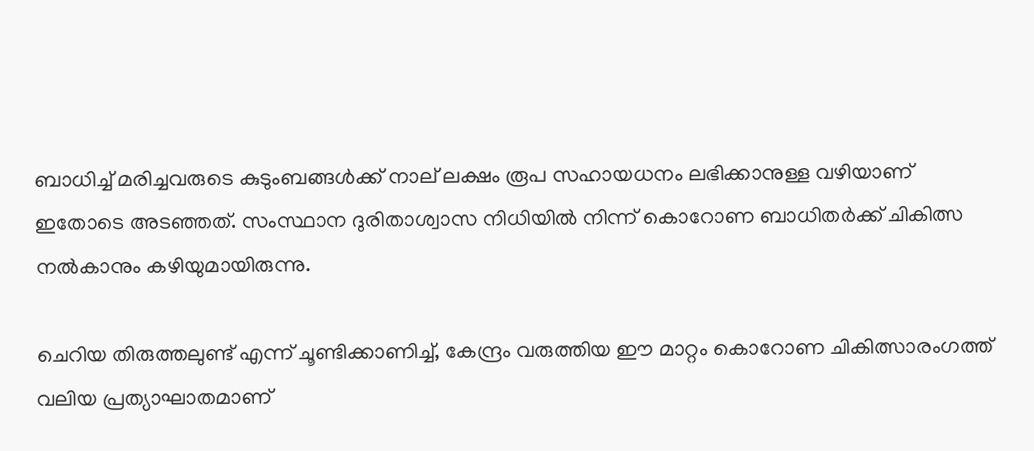ബാധിച്ച് മരിച്ചവരുടെ കുടുംബങ്ങള്‍ക്ക് നാല് ലക്ഷം രൂപ സഹായധനം ലഭിക്കാനുള്ള വഴിയാണ് ഇതോടെ അടഞ്ഞത്. സംസ്ഥാന ദുരിതാശ്വാസ നിധിയില്‍ നിന്ന് കൊറോണ ബാധിതര്‍ക്ക് ചികിത്സ നല്‍കാനും കഴിയുമായിരുന്നു.

ചെറിയ തിരുത്തലുണ്ട് എന്ന് ചൂണ്ടിക്കാണിച്ച്, കേന്ദ്രം വരുത്തിയ ഈ മാറ്റം കൊറോണ ചികിത്സാരംഗത്ത് വലിയ പ്രത്യാഘാതമാണ്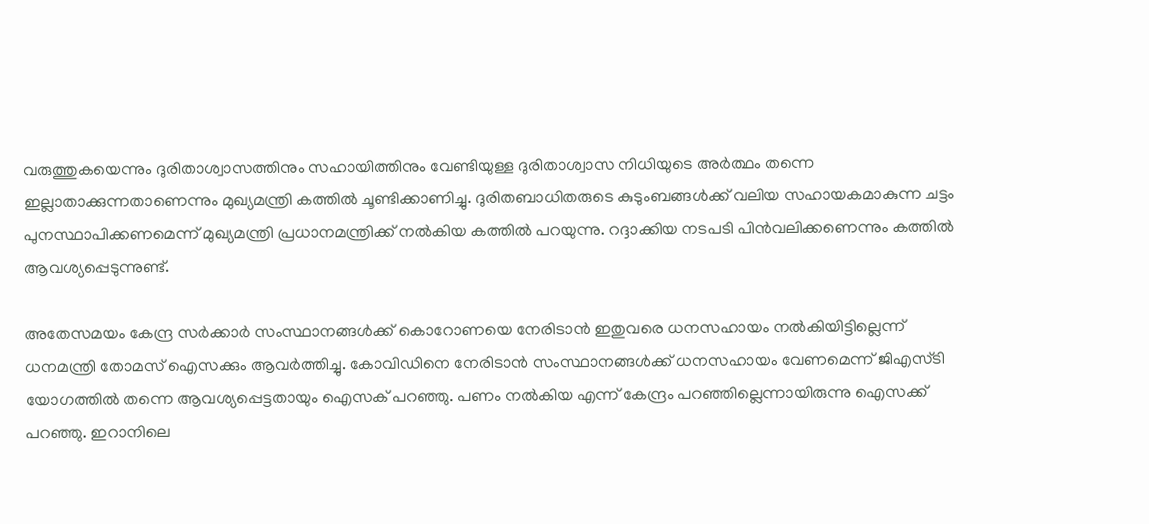വരുത്തുകയെന്നും ദുരിതാശ്വാസത്തിനും സഹായിത്തിനും വേണ്ടിയുള്ള ദുരിതാശ്വാസ നിധിയുടെ അര്‍ത്ഥം തന്നെ ഇല്ലാതാക്കുന്നതാണെന്നും മുഖ്യമന്ത്രി കത്തില്‍ ചൂണ്ടിക്കാണിച്ചു. ദുരിതബാധിതരുടെ കുടുംബങ്ങള്‍ക്ക് വലിയ സഹായകമാകുന്ന ചട്ടം പുനസ്ഥാപിക്കണമെന്ന് മുഖ്യമന്ത്രി പ്രധാനമന്ത്രിക്ക് നല്‍കിയ കത്തില്‍ പറയുന്നു. റദ്ദാക്കിയ നടപടി പിന്‍വലിക്കണെന്നും കത്തില്‍ ആവശ്യപ്പെടുന്നുണ്ട്.

അതേസമയം കേന്ദ്ര സര്‍ക്കാര്‍ സംസ്ഥാനങ്ങള്‍ക്ക് കൊറോണയെ നേരിടാന്‍ ഇതുവരെ ധനസഹായം നല്‍കിയിട്ടില്ലെന്ന് ധനമന്ത്രി തോമസ് ഐസക്കും ആവര്‍ത്തിച്ചു. കോവിഡിനെ നേരിടാന്‍ സംസ്ഥാനങ്ങള്‍ക്ക് ധനസഹായം വേണമെന്ന് ജിഎസ്ടി യോഗത്തില്‍ തന്നെ ആവശ്യപ്പെട്ടതായും ഐസക് പറഞ്ഞു. പണം നല്‍കിയ എന്ന് കേന്ദ്രം പറഞ്ഞില്ലെന്നായിരുന്നു ഐസക്ക് പറഞ്ഞു. ഇറാനിലെ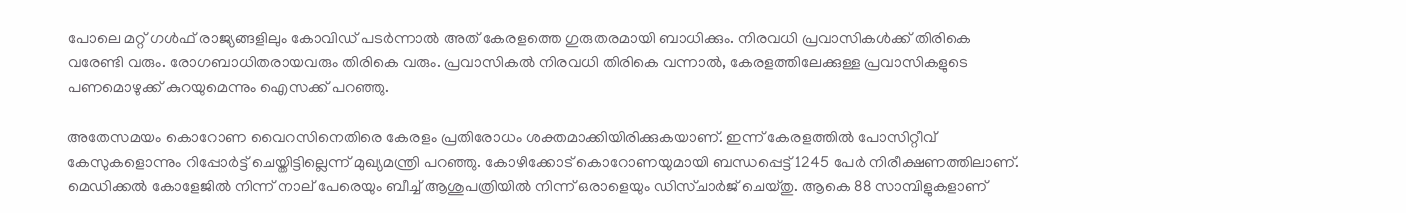പോലെ മറ്റ് ഗള്‍ഫ് രാജ്യങ്ങളിലും കോവിഡ് പടര്‍ന്നാല്‍ അത് കേരളത്തെ ഗുരുതരമായി ബാധിക്കും. നിരവധി പ്രവാസികള്‍ക്ക് തിരികെ വരേണ്ടി വരും. രോഗബാധിതരായവരും തിരികെ വരും. പ്രവാസികല്‍ നിരവധി തിരികെ വന്നാല്‍, കേരളത്തിലേക്കുള്ള പ്രവാസികളുടെ പണമൊഴുക്ക് കുറയുമെന്നും ഐസക്ക് പറഞ്ഞു.

അതേസമയം കൊറോണ വൈറസിനെതിരെ കേരളം പ്രതിരോധം ശക്തമാക്കിയിരിക്കുകയാണ്. ഇന്ന് കേരളത്തില്‍ പോസിറ്റീവ് കേസുകളൊന്നും റിപ്പോര്‍ട്ട് ചെയ്തിട്ടില്ലെന്ന് മുഖ്യമന്ത്രി പറഞ്ഞു. കോഴിക്കോട് കൊറോണയുമായി ബന്ധപ്പെട്ട് 1245 പേര്‍ നിരീക്ഷണത്തിലാണ്. മെഡിക്കല്‍ കോളേജില്‍ നിന്ന് നാല് പേരെയും ബീച്ച് ആശുപത്രിയില്‍ നിന്ന് ഒരാളെയും ഡിസ്ചാര്‍ജ് ചെയ്തു. ആകെ 88 സാമ്പിളുകളാണ്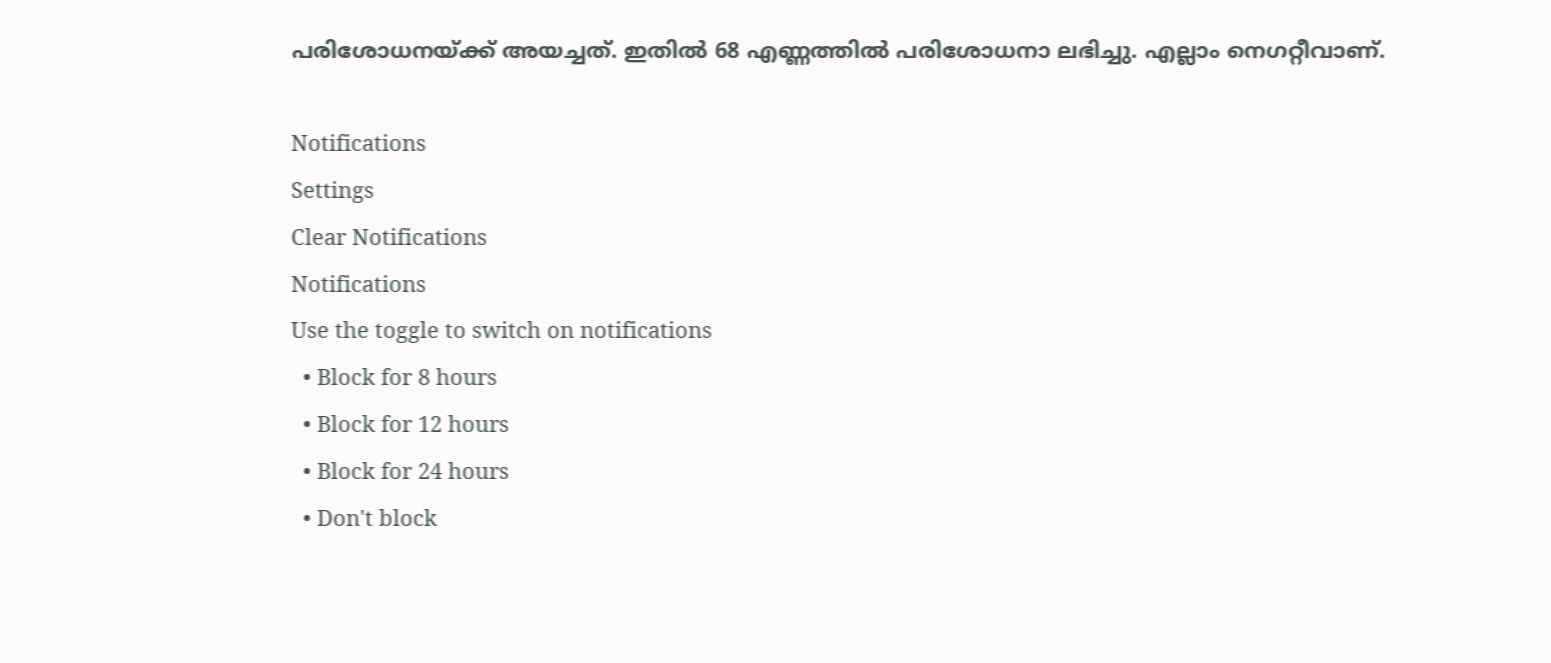പരിശോധനയ്ക്ക് അയച്ചത്. ഇതില്‍ 68 എണ്ണത്തില്‍ പരിശോധനാ ലഭിച്ചു. എല്ലാം നെഗറ്റീവാണ്.

Notifications
Settings
Clear Notifications
Notifications
Use the toggle to switch on notifications
  • Block for 8 hours
  • Block for 12 hours
  • Block for 24 hours
  • Don't block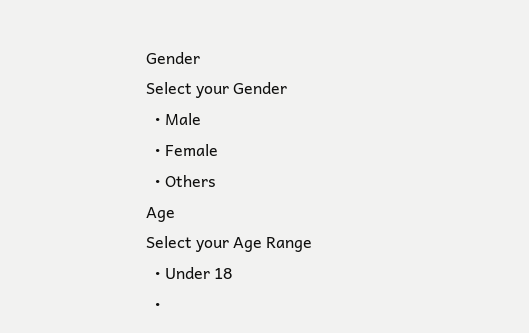Gender
Select your Gender
  • Male
  • Female
  • Others
Age
Select your Age Range
  • Under 18
  •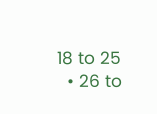18 to 25
  • 26 to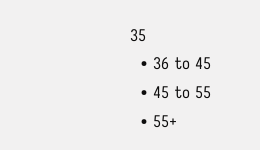35
  • 36 to 45
  • 45 to 55
  • 55+